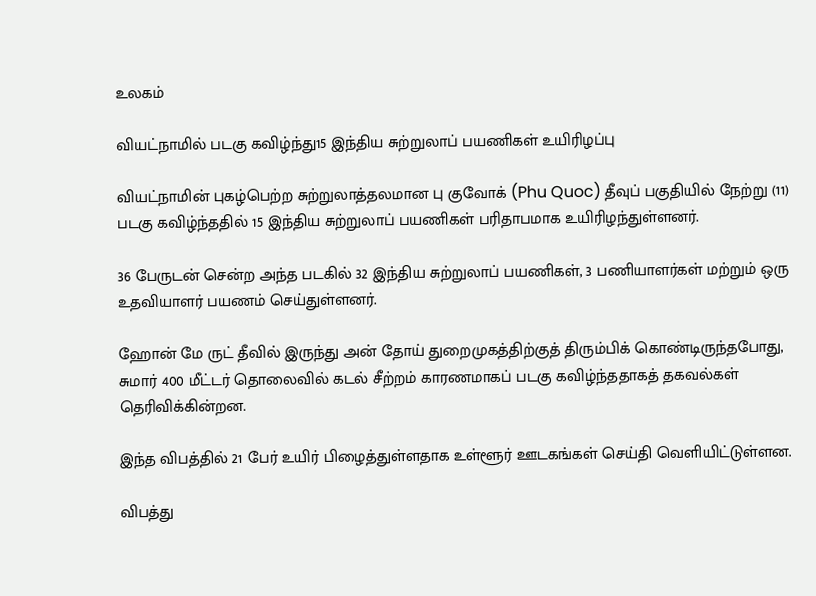உலகம்

வியட்நாமில் படகு கவிழ்ந்து15 இந்திய சுற்றுலாப் பயணிகள் உயிரிழப்பு

வியட்நாமின் புகழ்பெற்ற சுற்றுலாத்தலமான பு குவோக் (Phu Quoc) தீவுப் பகுதியில் நேற்று (11) படகு கவிழ்ந்ததில் 15 இந்திய சுற்றுலாப் பயணிகள் பரிதாபமாக உயிரிழந்துள்ளனர்.

36 பேருடன் சென்ற அந்த படகில் 32 இந்திய சுற்றுலாப் பயணிகள், 3 பணியாளர்கள் மற்றும் ஒரு உதவியாளர் பயணம் செய்துள்ளனர்.

ஹோன் மே ருட் தீவில் இருந்து அன் தோய் துறைமுகத்திற்குத் திரும்பிக் கொண்டிருந்தபோது, சுமார் 400 மீட்டர் தொலைவில் கடல் சீற்றம் காரணமாகப் படகு கவிழ்ந்ததாகத் தகவல்கள் தெரிவிக்கின்றன.

இந்த விபத்தில் 21 பேர் உயிர் பிழைத்துள்ளதாக உள்ளூர் ஊடகங்கள் செய்தி வெளியிட்டுள்ளன.

விபத்து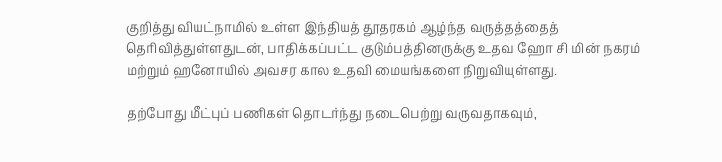குறித்து வியட்நாமில் உள்ள இந்தியத் தூதரகம் ஆழ்ந்த வருத்தத்தைத் தெரிவித்துள்ளதுடன், பாதிக்கப்பட்ட குடும்பத்தினருக்கு உதவ ஹோ சி மின் நகரம் மற்றும் ஹனோயில் அவசர கால உதவி மையங்களை நிறுவியுள்ளது.

தற்போது மீட்புப் பணிகள் தொடர்ந்து நடைபெற்று வருவதாகவும்,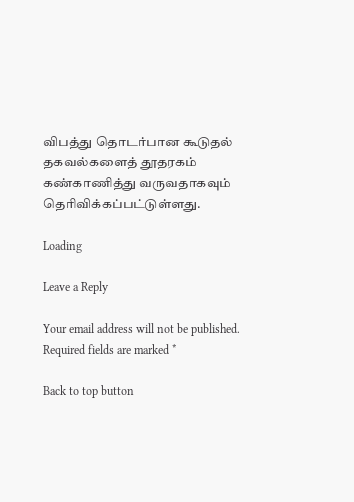விபத்து தொடர்பான கூடுதல் தகவல்களைத் தூதரகம் கண்காணித்து வருவதாகவும் தெரிவிக்கப்பட்டுள்ளது.

Loading

Leave a Reply

Your email address will not be published. Required fields are marked *

Back to top button